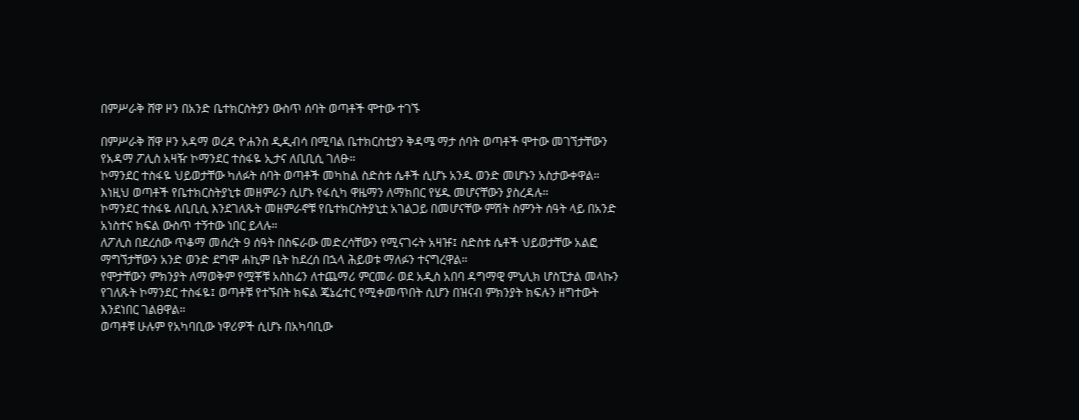በምሥራቅ ሸዋ ዞን በአንድ ቤተክርስትያን ውስጥ ሰባት ወጣቶች ሞተው ተገኙ

በምሥራቅ ሸዋ ዞን አዳማ ወረዳ ዮሐንስ ዲዲብሳ በሚባል ቤተክርስቲያን ቅዳሜ ማታ ሰባት ወጣቶች ሞተው መገኘታቸውን የአዳማ ፖሊስ አዛዥ ኮማንደር ተስፋዬ ኢታና ለቢቢሲ ገለፁ።
ኮማንደር ተስፋዬ ህይወታቸው ካለፉት ሰባት ወጣቶች መካከል ስድስቱ ሴቶች ሲሆኑ አንዱ ወንድ መሆኑን አስታውቀዋል።
እነዚህ ወጣቶች የቤተክርስትያኒቱ መዘምራን ሲሆኑ የፋሲካ ዋዜማን ለማክበር የሄዱ መሆናቸውን ያስረዳሉ።
ኮማንደር ተስፋዬ ለቢቢሲ እንደገለጹት መዘምራኖቹ የቤተክርስትያኒቷ አገልጋይ በመሆናቸው ምሽት ስምንት ሰዓት ላይ በአንድ አነስተና ክፍል ውስጥ ተኝተው ነበር ይላሉ።
ለፖሊስ በደረሰው ጥቆማ መሰረት 9 ሰዓት በስፍራው መድረሳቸውን የሚናገሩት አዛዡ፤ ስድስቱ ሴቶች ህይወታቸው አልፎ ማግኘታቸውን አንድ ወንድ ደግሞ ሐኪም ቤት ከደረሰ በኋላ ሕይወቱ ማለፉን ተናግረዋል።
የሞታቸውን ምክንያት ለማወቅም የሟቾቹ አስከሬን ለተጨማሪ ምርመራ ወደ አዲስ አበባ ዳግማዊ ምኒሊክ ሆስፒታል መላኩን የገለጹት ኮማንደር ተስፋዬ፤ ወጣቶቹ የተኙበት ክፍል ጄኔሬተር የሚቀመጥበት ሲሆን በዝናብ ምክንያት ክፍሉን ዘግተውት እንደነበር ገልፀዋል።
ወጣቶቹ ሁሉም የአካባቢው ነዋሪዎች ሲሆኑ በአካባቢው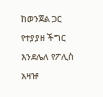ከወንጀል ጋር የተያያዘ ችግር እንደሌለ የፖሊስ አዛዡ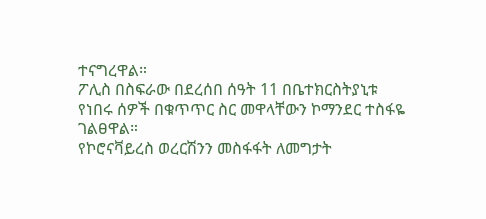ተናግረዋል።
ፖሊስ በስፍራው በደረሰበ ሰዓት 11 በቤተክርስትያኒቱ የነበሩ ሰዎች በቁጥጥር ስር መዋላቸውን ኮማንደር ተስፋዬ ገልፀዋል።
የኮሮናቫይረስ ወረርሽንን መስፋፋት ለመግታት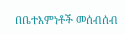በቤተእምነቶች መሰብሰብ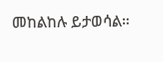መከልከሉ ይታወሳል።